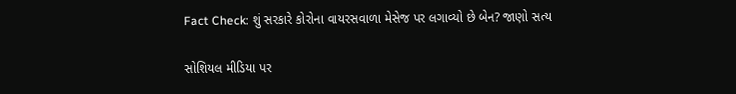Fact Check: શું સરકારે કોરોના વાયરસવાળા મેસેજ પર લગાવ્યો છે બેન? જાણો સત્ય

સોશિયલ મીડિયા પર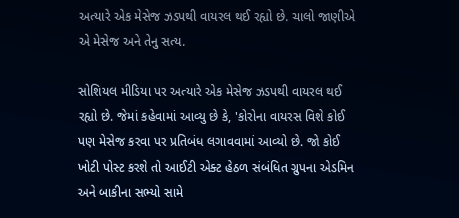અત્યારે એક મેસેજ ઝડપથી વાયરલ થઈ રહ્યો છે. ચાલો જાણીએ એ મેસેજ અને તેનુ સત્ય.

સોશિયલ મીડિયા પર અત્યારે એક મેસેજ ઝડપથી વાયરલ થઈ રહ્યો છે. જેમાં કહેવામાં આવ્યુ છે કે, 'કોરોના વાયરસ વિશે કોઈ પણ મેસેજ કરવા પર પ્રતિબંધ લગાવવામાં આવ્યો છે. જો કોઈ ખોટી પોસ્ટ કરશે તો આઈટી એક્ટ હેઠળ સંબંધિત ગ્રુપના એડમિન અને બાકીના સભ્યો સામે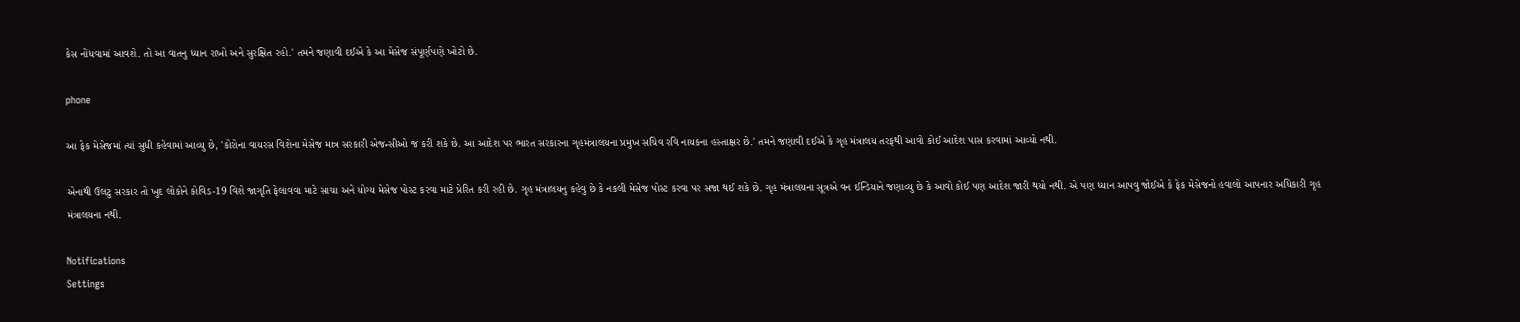કેસ નોંધવામાં આવશે. તો આ વાતનુ ધ્યાન રાખો અને સુરક્ષિત રહો.' તમને જણાવી દઈએ કે આ મેસેજ સંપૂર્ણપણે ખોટો છે.

phone

આ ફેક મેસેજમાં ત્યાં સુધી કહેવામાં આવ્યુ છે, 'કોરોના વાયરસ વિશેના મેસેજ માત્ર સરકારી એજન્સીઓ જ કરી શકે છે. આ આદેશ પર ભારત સરકારના ગૃહમંત્રાલયના પ્રમુખ સચિવ રવિ નાયકના હસ્તાક્ષર છે.' તમને જણાવી દઈએ કે ગૃહ મંત્રાલય તરફથી આવો કોઈ આદેશ પાસ કરવામાં આવ્યો નથી.

એનાથી ઉલટુ સરકાર તો ખુદ લોકોને કોવિડ-19 વિશે જાગૃતિ ફેલાવવા માટે સાચા અને યોગ્ય મેસેજ પોસ્ટ કરવા માટે પ્રેરિત કરી રહી છે. ગૃહ મંત્રાલયનુ કહેવુ છે કે નકલી મેસેજ પોસ્ટ કરવા પર સજા થઈ શકે છે. ગૃહ મંત્રાલયના સૂત્રએ વન ઈન્ડિયાને જણાવ્યુ છે કે આવો કોઈ પણ આદેશ જારી થયો નથી. એ પણ ધ્યાન આપવુ જોઈએ કે ફેક મેસેજનો હવાલો આપનાર અધિકારી ગૃહ મંત્રાલયના નથી.

Notifications
Settings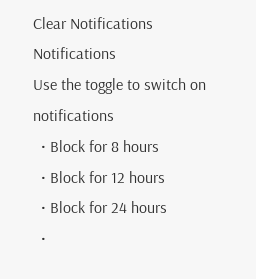Clear Notifications
Notifications
Use the toggle to switch on notifications
  • Block for 8 hours
  • Block for 12 hours
  • Block for 24 hours
  •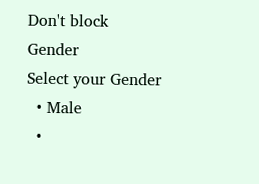Don't block
Gender
Select your Gender
  • Male
  •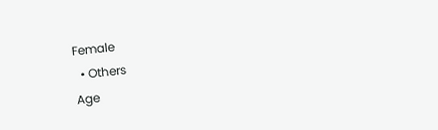Female
  • Others
Age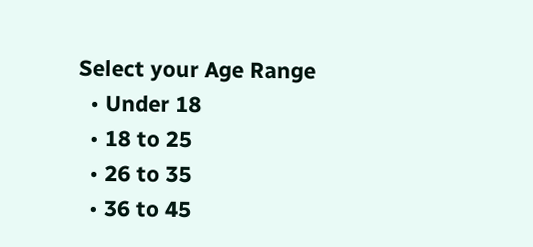Select your Age Range
  • Under 18
  • 18 to 25
  • 26 to 35
  • 36 to 45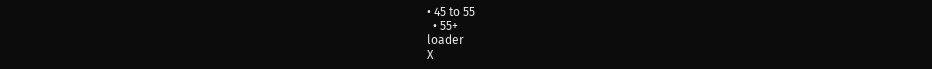• 45 to 55
  • 55+
loader
X